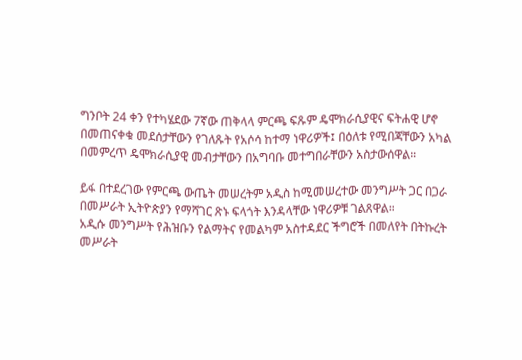ግንቦት 24 ቀን የተካሄደው 7ኛው ጠቅላላ ምርጫ ፍጹም ዴሞክራሲያዊና ፍትሐዊ ሆኖ በመጠናቀቁ መደሰታቸውን የገለጹት የአሶሳ ከተማ ነዋሪዎች፤ በዕለቱ የሚበጃቸውን አካል በመምረጥ ዴሞክራሲያዊ መብታቸውን በአግባቡ መተግበራቸውን አስታውሰዋል።

ይፋ በተደረገው የምርጫ ውጤት መሠረትም አዲስ ከሚመሠረተው መንግሥት ጋር በጋራ በመሥራት ኢትዮጵያን የማሻገር ጽኑ ፍላጎት እንዳላቸው ነዋሪዎቹ ገልጸዋል።
አዲሱ መንግሥት የሕዝቡን የልማትና የመልካም አስተዳደር ችግሮች በመለየት በትኩረት መሥራት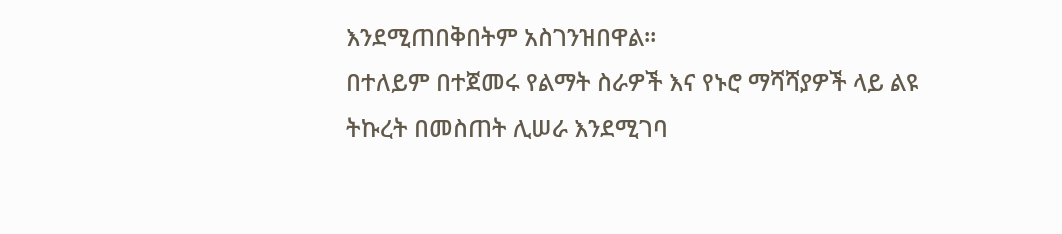እንደሚጠበቅበትም አስገንዝበዋል።
በተለይም በተጀመሩ የልማት ስራዎች እና የኑሮ ማሻሻያዎች ላይ ልዩ ትኩረት በመስጠት ሊሠራ እንደሚገባ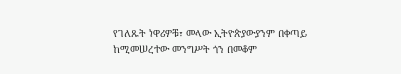የገለጹት ነዋሪዎቹ፣ መላው ኢትዮጵያውያንም በቀጣይ ከሚመሠረተው መንግሥት ጎን በመቆም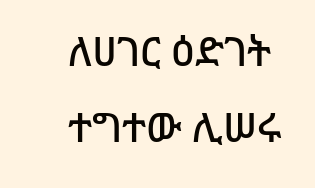ለሀገር ዕድገት ተግተው ሊሠሩ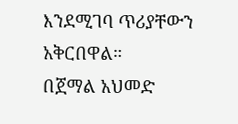እንደሚገባ ጥሪያቸውን አቅርበዋል።
በጀማል አህመድ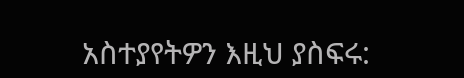አስተያየትዎን እዚህ ያስፍሩ: